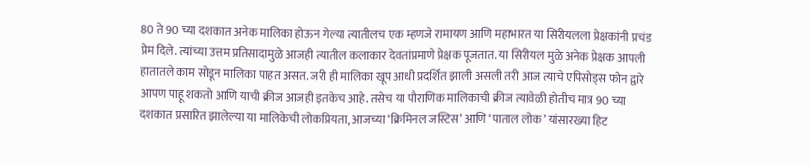80 ते 90 च्या दशकात अनेक मालिका होऊन गेल्या त्यातीलच एक म्हणजे रामायण आणि महाभारत या सिरीयलला प्रेक्षकांनी प्रचंड प्रेम दिले. त्यांच्या उत्तम प्रतिसादामुळे आजही त्यातील कलाकार देवतांप्रमाणे प्रेक्षक पूजतात. या सिरीयल मुळे अनेक प्रेक्षक आपली हातातले काम सोडून मालिका पाहत असत. जरी ही मालिका खूप आधी प्रदर्शित झाली असली तरी आज त्याचे एपिसोड्स फोन द्वारे आपण पाहू शकतो आणि याची क्रीज आजही इतकेच आहे. तसेच या पौराणिक मालिकाची क्रीज त्यावेळी होतीच मात्र 90 च्या दशकात प्रसारित झालेल्या या मालिकेची लोकप्रियता, आजच्या ‘क्रिमिनल जस्टिस’ आणि ‘पाताल लोक’ यांसारख्या हिट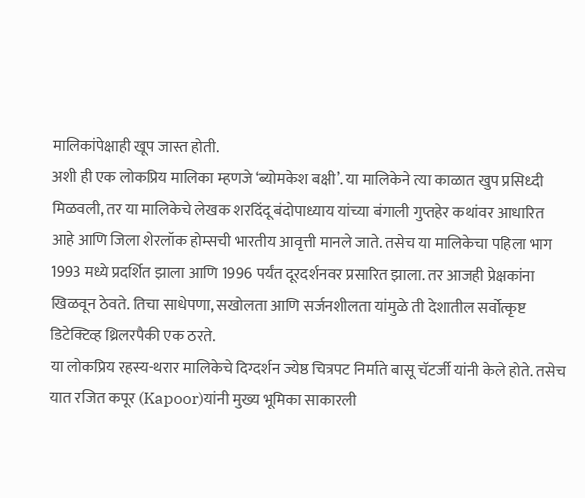मालिकांपेक्षाही खूप जास्त होती.
अशी ही एक लोकप्रिय मालिका म्हणजे ‘ब्योमकेश बक्षी’. या मालिकेने त्या काळात खुप प्रसिध्दी मिळवली, तर या मालिकेचे लेखक शरदिंदू बंदोपाध्याय यांच्या बंगाली गुप्तहेर कथांवर आधारित आहे आणि जिला शेरलॉक होम्सची भारतीय आवृत्ती मानले जाते. तसेच या मालिकेचा पहिला भाग 1993 मध्ये प्रदर्शित झाला आणि 1996 पर्यंत दूरदर्शनवर प्रसारित झाला. तर आजही प्रेक्षकांना खिळवून ठेवते. तिचा साधेपणा, सखोलता आणि सर्जनशीलता यांमुळे ती देशातील सर्वोत्कृष्ट डिटेक्टिव्ह थ्रिलरपैकी एक ठरते.
या लोकप्रिय रहस्य-थरार मालिकेचे दिग्दर्शन ज्येष्ठ चित्रपट निर्माते बासू चॅटर्जी यांनी केले होते. तसेच यात रजित कपूर (Kapoor)यांनी मुख्य भूमिका साकारली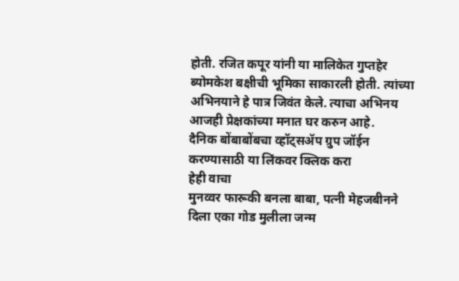होती. रजित कपूर यांनी या मालिकेत गुप्तहेर ब्योमकेश बक्षीची भूमिका साकारली होती. त्यांच्या अभिनयाने हे पात्र जिवंत केले. त्याचा अभिनय आजही प्रेक्षकांच्या मनात घर करुन आहे.
दैनिक बोंबाबोंबचा व्हॉट्सॲप ग्रुप जॉईन करण्यासाठी या लिंकवर क्लिक करा
हेही वाचा
मुनव्वर फारूकी बनला बाबा, पत्नी मेहजबीनने दिला एका गोड मुलीला जन्म